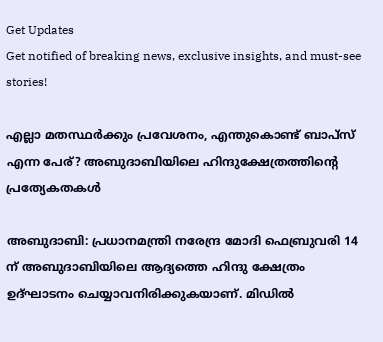Get Updates
Get notified of breaking news, exclusive insights, and must-see stories!

എല്ലാ മതസ്ഥര്‍ക്കും പ്രവേശനം, എന്തുകൊണ്ട് ബാപ്‌സ് എന്ന പേര്? അബുദാബിയിലെ ഹിന്ദുക്ഷേത്രത്തിന്റെ പ്രത്യേകതകള്‍

അബുദാബി: പ്രധാനമന്ത്രി നരേന്ദ്ര മോദി ഫെബ്രുവരി 14 ന് അബുദാബിയിലെ ആദ്യത്തെ ഹിന്ദു ക്ഷേത്രം ഉദ്ഘാടനം ചെയ്യാവനിരിക്കുകയാണ്. മിഡില്‍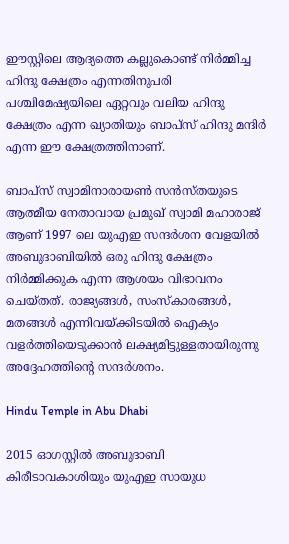ഈസ്റ്റിലെ ആദ്യത്തെ കല്ലുകൊണ്ട് നിര്‍മ്മിച്ച ഹിന്ദു ക്ഷേത്രം എന്നതിനുപരി പശ്ചിമേഷ്യയിലെ ഏറ്റവും വലിയ ഹിന്ദു ക്ഷേത്രം എന്ന ഖ്യാതിയും ബാപ്‌സ് ഹിന്ദു മന്ദിര്‍ എന്ന ഈ ക്ഷേത്രത്തിനാണ്.

ബാപ്‌സ് സ്വാമിനാരായണ്‍ സന്‍സ്തയുടെ ആത്മീയ നേതാവായ പ്രമുഖ് സ്വാമി മഹാരാജ് ആണ് 1997 ലെ യുഎഇ സന്ദര്‍ശന വേളയില്‍ അബുദാബിയില്‍ ഒരു ഹിന്ദു ക്ഷേത്രം നിര്‍മ്മിക്കുക എന്ന ആശയം വിഭാവനം ചെയ്തത്. രാജ്യങ്ങള്‍, സംസ്‌കാരങ്ങള്‍, മതങ്ങള്‍ എന്നിവയ്ക്കിടയില്‍ ഐക്യം വളര്‍ത്തിയെടുക്കാന്‍ ലക്ഷ്യമിട്ടുള്ളതായിരുന്നു അദ്ദേഹത്തിന്റെ സന്ദര്‍ശനം.

Hindu Temple in Abu Dhabi

2015 ഓഗസ്റ്റില്‍ അബുദാബി കിരീടാവകാശിയും യുഎഇ സായുധ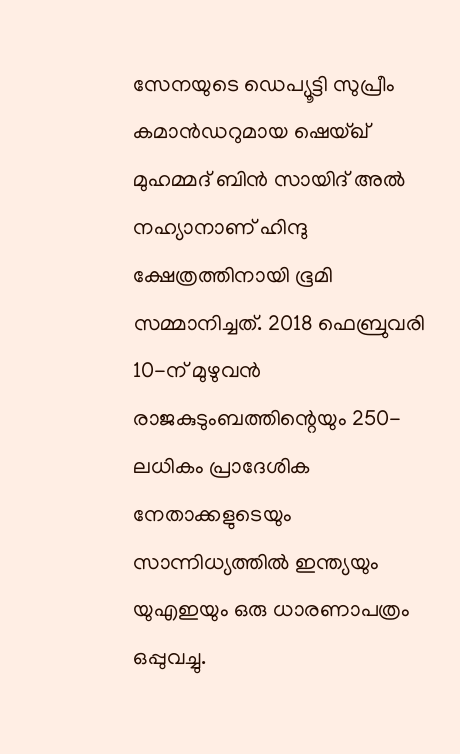സേനയുടെ ഡെപ്യൂട്ടി സുപ്രീം കമാന്‍ഡറുമായ ഷെയ്ഖ് മുഹമ്മദ് ബിന്‍ സായിദ് അല്‍ നഹ്യാനാണ് ഹിന്ദു ക്ഷേത്രത്തിനായി ഭൂമി സമ്മാനിച്ചത്. 2018 ഫെബ്രുവരി 10-ന് മുഴുവന്‍ രാജകുടുംബത്തിന്റെയും 250-ലധികം പ്രാദേശിക നേതാക്കളുടെയും സാന്നിധ്യത്തില്‍ ഇന്ത്യയും യുഎഇയും ഒരു ധാരണാപത്രം ഒപ്പുവച്ചു.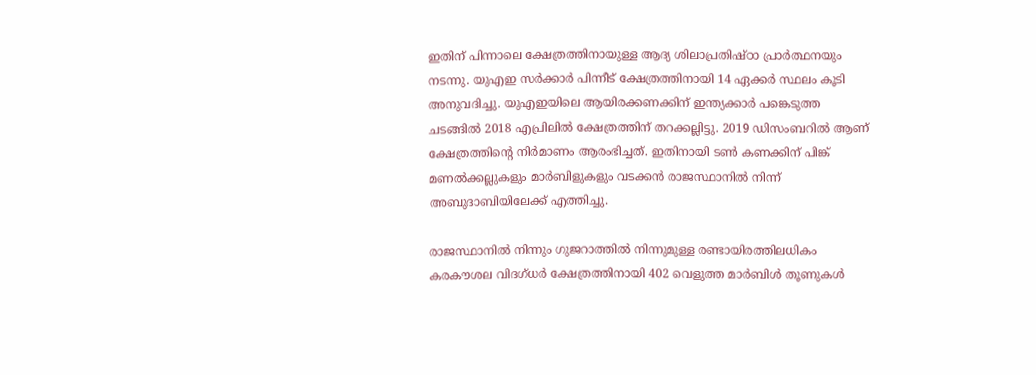ഇതിന് പിന്നാലെ ക്ഷേത്രത്തിനായുള്ള ആദ്യ ശിലാപ്രതിഷ്ഠാ പ്രാര്‍ത്ഥനയും നടന്നു. യുഎഇ സര്‍ക്കാര്‍ പിന്നീട് ക്ഷേത്രത്തിനായി 14 ഏക്കര്‍ സ്ഥലം കൂടി അനുവദിച്ചു. യുഎഇയിലെ ആയിരക്കണക്കിന് ഇന്ത്യക്കാര്‍ പങ്കെടുത്ത ചടങ്ങില്‍ 2018 എപ്രിലില്‍ ക്ഷേത്രത്തിന് തറക്കല്ലിട്ടു. 2019 ഡിസംബറില്‍ ആണ് ക്ഷേത്രത്തിന്റെ നിര്‍മാണം ആരംഭിച്ചത്. ഇതിനായി ടണ്‍ കണക്കിന് പിങ്ക് മണല്‍ക്കല്ലുകളും മാര്‍ബിളുകളും വടക്കന്‍ രാജസ്ഥാനില്‍ നിന്ന് അബുദാബിയിലേക്ക് എത്തിച്ചു.

രാജസ്ഥാനില്‍ നിന്നും ഗുജറാത്തില്‍ നിന്നുമുള്ള രണ്ടായിരത്തിലധികം കരകൗശല വിദഗ്ധര്‍ ക്ഷേത്രത്തിനായി 402 വെളുത്ത മാര്‍ബിള്‍ തൂണുകള്‍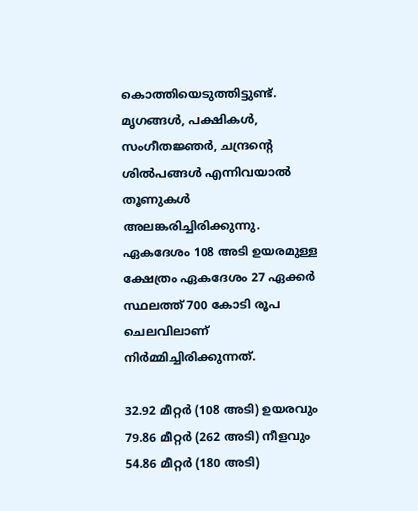കൊത്തിയെടുത്തിട്ടുണ്ട്. മൃഗങ്ങള്‍, പക്ഷികള്‍, സംഗീതജ്ഞര്‍, ചന്ദ്രന്റെ ശില്‍പങ്ങള്‍ എന്നിവയാല്‍ തൂണുകള്‍ അലങ്കരിച്ചിരിക്കുന്നു. ഏകദേശം 108 അടി ഉയരമുള്ള ക്ഷേത്രം ഏകദേശം 27 ഏക്കര്‍ സ്ഥലത്ത് 700 കോടി രൂപ ചെലവിലാണ് നിര്‍മ്മിച്ചിരിക്കുന്നത്.

32.92 മീറ്റര്‍ (108 അടി) ഉയരവും 79.86 മീറ്റര്‍ (262 അടി) നീളവും 54.86 മീറ്റര്‍ (180 അടി)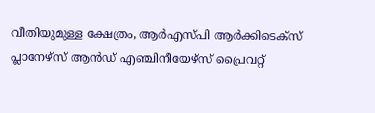വീതിയുമുള്ള ക്ഷേത്രം, ആര്‍എസ്പി ആര്‍ക്കിടെക്സ് പ്ലാനേഴ്സ് ആന്‍ഡ് എഞ്ചിനീയേഴ്സ് പ്രൈവറ്റ്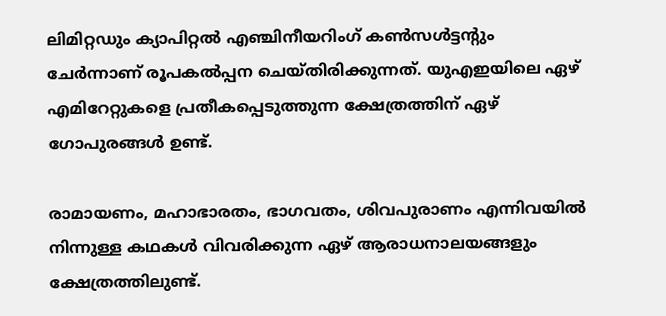ലിമിറ്റഡും ക്യാപിറ്റല്‍ എഞ്ചിനീയറിംഗ് കണ്‍സള്‍ട്ടന്റും ചേര്‍ന്നാണ് രൂപകല്‍പ്പന ചെയ്തിരിക്കുന്നത്. യുഎഇയിലെ ഏഴ് എമിറേറ്റുകളെ പ്രതീകപ്പെടുത്തുന്ന ക്ഷേത്രത്തിന് ഏഴ് ഗോപുരങ്ങള്‍ ഉണ്ട്.

രാമായണം, മഹാഭാരതം, ഭാഗവതം, ശിവപുരാണം എന്നിവയില്‍ നിന്നുള്ള കഥകള്‍ വിവരിക്കുന്ന ഏഴ് ആരാധനാലയങ്ങളും ക്ഷേത്രത്തിലുണ്ട്.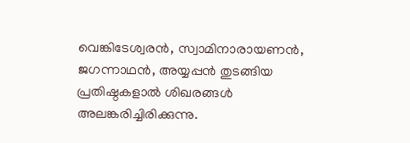വെങ്കിടേശ്വരന്‍, സ്വാമിനാരായണന്‍, ജഗന്നാഥന്‍, അയ്യപ്പന്‍ തുടങ്ങിയ പ്രതിഷ്ഠകളാല്‍ ശിഖരങ്ങള്‍ അലങ്കരിച്ചിരിക്കുന്നു.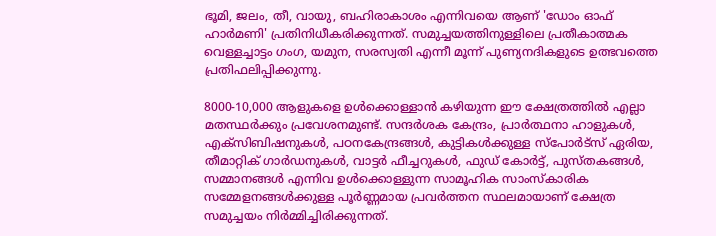ഭൂമി, ജലം, തീ, വായു, ബഹിരാകാശം എന്നിവയെ ആണ് 'ഡോം ഓഫ് ഹാര്‍മണി' പ്രതിനിധീകരിക്കുന്നത്. സമുച്ചയത്തിനുള്ളിലെ പ്രതീകാത്മക വെള്ളച്ചാട്ടം ഗംഗ, യമുന, സരസ്വതി എന്നീ മൂന്ന് പുണ്യനദികളുടെ ഉത്ഭവത്തെ പ്രതിഫലിപ്പിക്കുന്നു.

8000-10,000 ആളുകളെ ഉള്‍ക്കൊള്ളാന്‍ കഴിയുന്ന ഈ ക്ഷേത്രത്തില്‍ എല്ലാ മതസ്ഥര്‍ക്കും പ്രവേശനമുണ്ട്. സന്ദര്‍ശക കേന്ദ്രം, പ്രാര്‍ത്ഥനാ ഹാളുകള്‍, എക്‌സിബിഷനുകള്‍, പഠനകേന്ദ്രങ്ങള്‍, കുട്ടികള്‍ക്കുള്ള സ്‌പോര്‍ട്‌സ് ഏരിയ, തീമാറ്റിക് ഗാര്‍ഡനുകള്‍, വാട്ടര്‍ ഫീച്ചറുകള്‍, ഫുഡ് കോര്‍ട്ട്, പുസ്തകങ്ങള്‍, സമ്മാനങ്ങള്‍ എന്നിവ ഉള്‍ക്കൊള്ളുന്ന സാമൂഹിക സാംസ്‌കാരിക സമ്മേളനങ്ങള്‍ക്കുള്ള പൂര്‍ണ്ണമായ പ്രവര്‍ത്തന സ്ഥലമായാണ് ക്ഷേത്ര സമുച്ചയം നിര്‍മ്മിച്ചിരിക്കുന്നത്.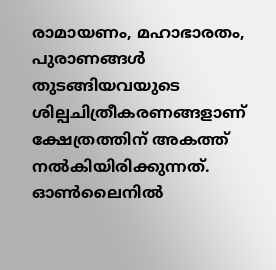രാമായണം, മഹാഭാരതം, പുരാണങ്ങള്‍ തുടങ്ങിയവയുടെ ശില്പചിത്രീകരണങ്ങളാണ് ക്ഷേത്രത്തിന് അകത്ത് നല്‍കിയിരിക്കുന്നത്. ഓണ്‍ലൈനില്‍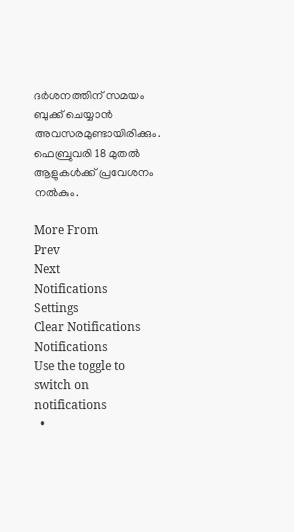ദര്‍ശനത്തിന് സമയം ബുക്ക് ചെയ്യാന്‍ അവസരമുണ്ടായിരിക്കും. ഫെബ്രുവരി 18 മുതല്‍ ആളുകള്‍ക്ക് പ്രവേശനം നല്‍കും.

More From
Prev
Next
Notifications
Settings
Clear Notifications
Notifications
Use the toggle to switch on notifications
  •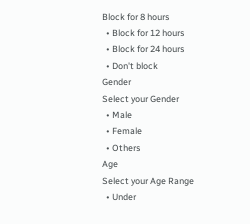Block for 8 hours
  • Block for 12 hours
  • Block for 24 hours
  • Don't block
Gender
Select your Gender
  • Male
  • Female
  • Others
Age
Select your Age Range
  • Under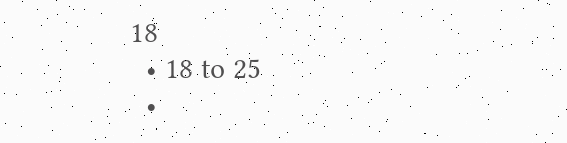18
  • 18 to 25
  •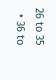26 to 35
  • 36 to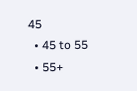45
  • 45 to 55
  • 55+